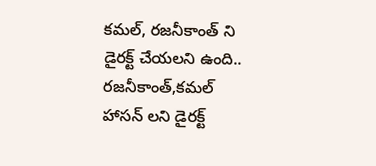కమల్, రజనీకాంత్ ని డైరక్ట్ చేయలని ఉంది..
రజనీకాంత్,కమల్ హాసన్ లని డైరక్ట్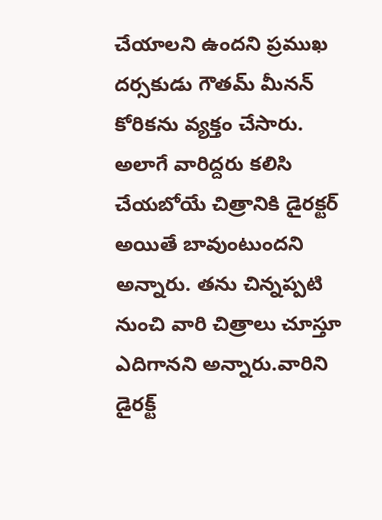చేయాలని ఉందని ప్రముఖ దర్సకుడు గౌతమ్ మీనన్ కోరికను వ్యక్తం చేసారు. అలాగే వారిద్దరు కలిసి చేయబోయే చిత్రానికి డైరక్టర్ అయితే బావుంటుందని అన్నారు. తను చిన్నప్పటి నుంచి వారి చిత్రాలు చూస్తూ ఎదిగానని అన్నారు.వారిని డైరక్ట్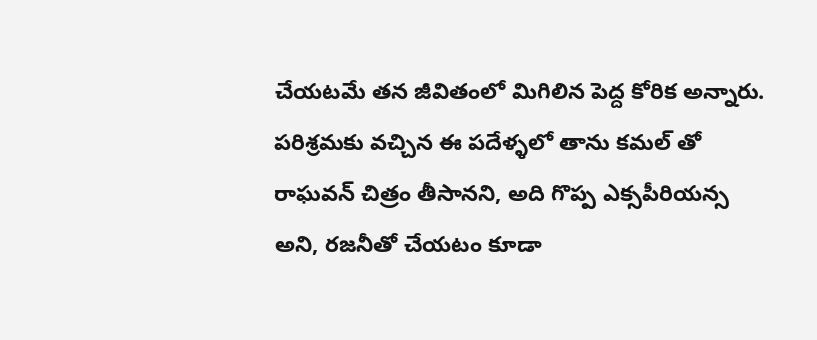చేయటమే తన జీవితంలో మిగిలిన పెద్ద కోరిక అన్నారు. పరిశ్రమకు వచ్చిన ఈ పదేళ్ళలో తాను కమల్ తో రాఘవన్ చిత్రం తీసానని, అది గొప్ప ఎక్సపీరియన్స అని, రజనీతో చేయటం కూడా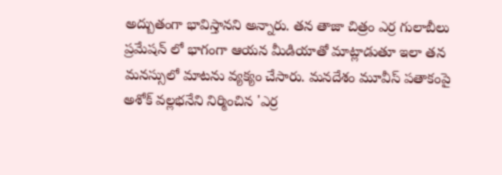అద్బుతంగా భావిస్తానని అన్నారు. తన తాజా చిత్రం ఎర్ర గులాబీలు ప్రమేషన్ లో భాగంగా ఆయన మీడియాతో మాట్లాడుతూ ఇలా తన మనస్సులో మాటను వ్యక్యం చేసారు. మనదేశం మూవీస్ పతాకంపై అశోక్ వల్లభనేని నిర్మించిన 'ఎర్ర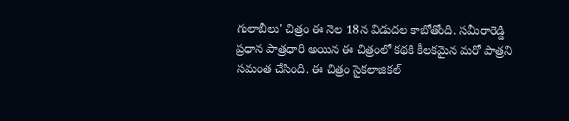గులాబీలు' చిత్రం ఈ నెల 18న విడుదల కాబోతోంది. సమీరారెడ్డి ప్రధాన పాత్రధారి అయిన ఈ చిత్రంలో కథకి కీలకమైన మరో పాత్రని సమంత చేసింది. ఈ చిత్రం సైకలాజికల్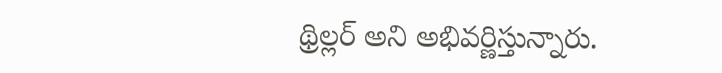థ్రిల్లర్ అని అభివర్ణిస్తున్నారు.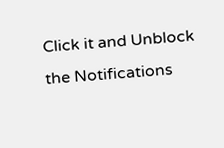Click it and Unblock the Notifications